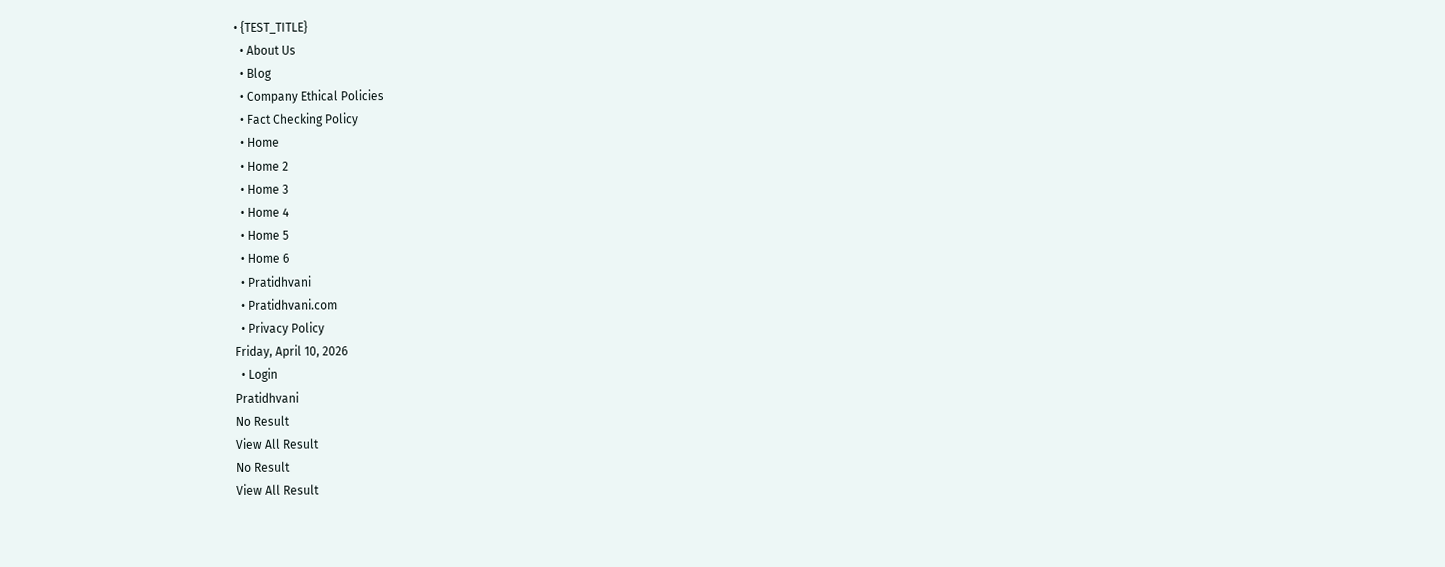• {TEST_TITLE}
  • About Us
  • Blog
  • Company Ethical Policies
  • Fact Checking Policy
  • Home
  • Home 2
  • Home 3
  • Home 4
  • Home 5
  • Home 6
  • Pratidhvani
  • Pratidhvani.com
  • Privacy Policy
Friday, April 10, 2026
  • Login
Pratidhvani
No Result
View All Result
No Result
View All Result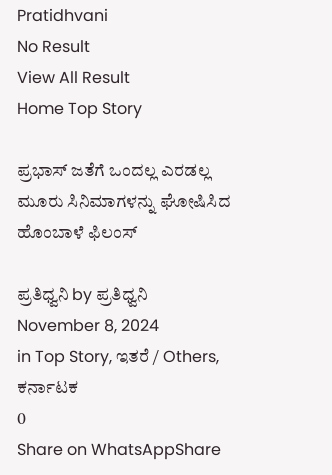Pratidhvani
No Result
View All Result
Home Top Story

ಪ್ರಭಾಸ್‌ ಜತೆಗೆ ಒಂದಲ್ಲ ಎರಡಲ್ಲ ಮೂರು ಸಿನಿಮಾಗಳನ್ನು ಘೋಷಿಸಿದ ಹೊಂಬಾಳೆ ಫಿಲಂಸ್‌

ಪ್ರತಿಧ್ವನಿ by ಪ್ರತಿಧ್ವನಿ
November 8, 2024
in Top Story, ಇತರೆ / Others, ಕರ್ನಾಟಕ
0
Share on WhatsAppShare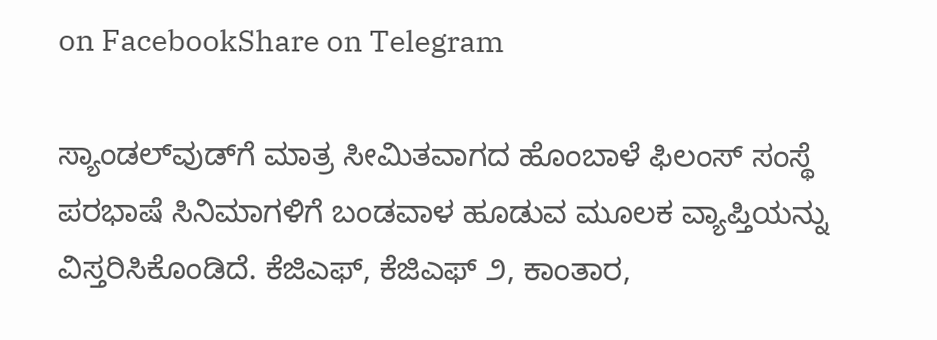on FacebookShare on Telegram

ಸ್ಯಾಂಡಲ್‌ವುಡ್‌ಗೆ ಮಾತ್ರ ಸೀಮಿತವಾಗದ ಹೊಂಬಾಳೆ ಫಿಲಂಸ್‌ ಸಂಸ್ಥೆ ಪರಭಾಷೆ ಸಿನಿಮಾಗಳಿಗೆ ಬಂಡವಾಳ ಹೂಡುವ ಮೂಲಕ ವ್ಯಾಪ್ತಿಯನ್ನು ವಿಸ್ತರಿಸಿಕೊಂಡಿದೆ. ಕೆಜಿಎಫ್‌, ಕೆಜಿಎಫ್‌ ೨, ಕಾಂತಾರ,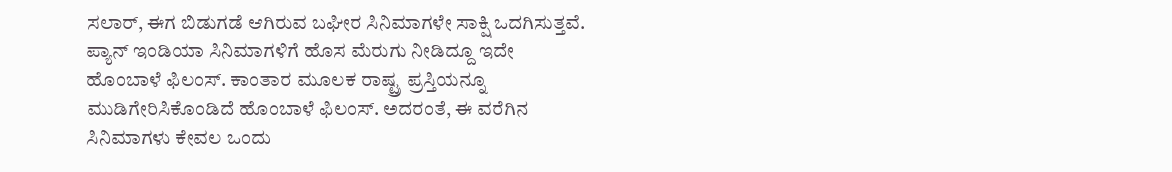ಸಲಾರ್‌, ಈಗ ಬಿಡುಗಡೆ ಆಗಿರುವ ಬಘೀರ ಸಿನಿಮಾಗಳೇ ಸಾಕ್ಷಿ ಒದಗಿಸುತ್ತವೆ. ಪ್ಯಾನ್‌ ಇಂಡಿಯಾ ಸಿನಿಮಾಗಳಿಗೆ ಹೊಸ ಮೆರುಗು ನೀಡಿದ್ದೂ ಇದೇ ಹೊಂಬಾಳೆ ಫಿಲಂಸ್‌. ಕಾಂತಾರ ಮೂಲಕ ರಾಷ್ಟ್ರ ಪ್ರಸ್ತಿಯನ್ನೂ ಮುಡಿಗೇರಿಸಿಕೊಂಡಿದೆ ಹೊಂಬಾಳೆ ಫಿಲಂಸ್‌. ಅದರಂತೆ, ಈ ವರೆಗಿನ ಸಿನಿಮಾಗಳು ಕೇವಲ ಒಂದು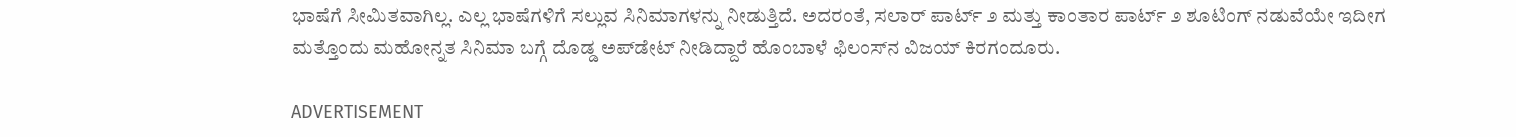ಭಾಷೆಗೆ ಸೀಮಿತವಾಗಿಲ್ಲ. ಎಲ್ಲ ಭಾಷೆಗಳಿಗೆ ಸಲ್ಲುವ ಸಿನಿಮಾಗಳನ್ನು ನೀಡುತ್ತಿದೆ. ಅದರಂತೆ, ಸಲಾರ್‌ ಪಾರ್ಟ್‌ ೨ ಮತ್ತು ಕಾಂತಾರ ಪಾರ್ಟ್‌ ೨ ಶೂಟಿಂಗ್‌ ನಡುವೆಯೇ ಇದೀಗ ಮತ್ತೊಂದು ಮಹೋನ್ನತ ಸಿನಿಮಾ ಬಗ್ಗೆ ದೊಡ್ಡ ಅಪ್‌ಡೇಟ್‌ ನೀಡಿದ್ದಾರೆ ಹೊಂಬಾಳೆ ಫಿಲಂಸ್‌ನ ವಿಜಯ್‌ ಕಿರಗಂದೂರು.

ADVERTISEMENT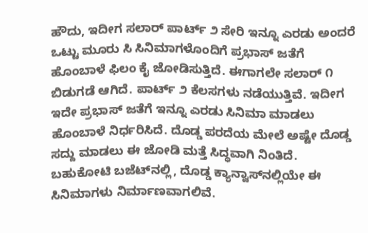ಹೌದು, ಇದೀಗ ಸಲಾರ್‌ ಪಾರ್ಟ್‌ ೨ ಸೇರಿ ಇನ್ನೂ ಎರಡು ಅಂದರೆ ಒಟ್ಟು ಮೂರು ಸಿ ಸಿನಿಮಾಗಳೊಂದಿಗೆ ಪ್ರಭಾಸ್ ಜತೆಗೆ ಹೊಂಬಾಳೆ ಫಿಲಂ ಕೈ ಜೋಡಿಸುತ್ತಿದೆ. ಈಗಾಗಲೇ ಸಲಾರ್‌ ೧ ಬಿಡುಗಡೆ ಆಗಿದೆ. ಪಾರ್ಟ್‌ ೨ ಕೆಲಸಗಳು ನಡೆಯುತ್ತಿವೆ. ಇದೀಗ ಇದೇ ಪ್ರಭಾಸ್‌ ಜತೆಗೆ ಇನ್ನೂ ಎರಡು ಸಿನಿಮಾ ಮಾಡಲು ಹೊಂಬಾಳೆ ನಿರ್ಧರಿಸಿದೆ. ದೊಡ್ಡ ಪರದೆಯ ಮೇಲೆ ಅಷ್ಟೇ ದೊಡ್ಡ ಸದ್ದು ಮಾಡಲು ಈ ಜೋಡಿ ಮತ್ತೆ ಸಿದ್ಧವಾಗಿ ನಿಂತಿದೆ. ಬಹುಕೋಟಿ ಬಜೆಟ್‌ನಲ್ಲಿ, ದೊಡ್ಡ ಕ್ಯಾನ್ವಾಸ್‌ನಲ್ಲಿಯೇ ಈ ಸಿನಿಮಾಗಳು ನಿರ್ಮಾಣವಾಗಲಿವೆ.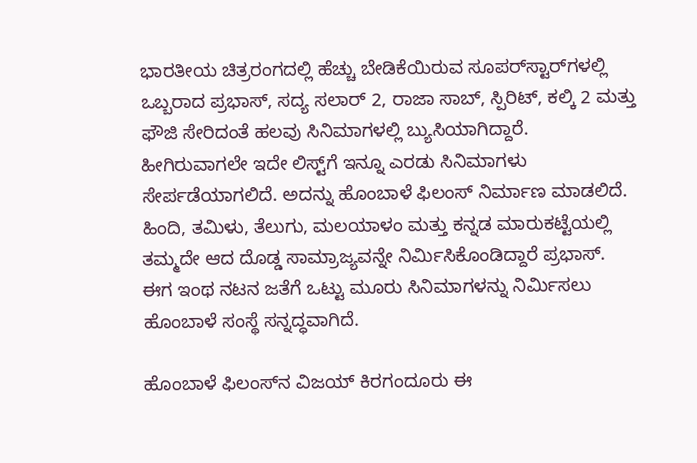ಭಾರತೀಯ ಚಿತ್ರರಂಗದಲ್ಲಿ ಹೆಚ್ಚು ಬೇಡಿಕೆಯಿರುವ ಸೂಪರ್‌ಸ್ಟಾರ್‌ಗಳಲ್ಲಿ ಒಬ್ಬರಾದ ಪ್ರಭಾಸ್, ಸದ್ಯ ಸಲಾರ್ 2, ರಾಜಾ ಸಾಬ್, ಸ್ಪಿರಿಟ್, ಕಲ್ಕಿ 2 ಮತ್ತು ಫೌಜಿ ಸೇರಿದಂತೆ ಹಲವು ಸಿನಿಮಾಗಳಲ್ಲಿ ಬ್ಯುಸಿಯಾಗಿದ್ದಾರೆ. ಹೀಗಿರುವಾಗಲೇ ಇದೇ ಲಿಸ್ಟ್‌ಗೆ ಇನ್ನೂ ಎರಡು ಸಿನಿಮಾಗಳು ಸೇರ್ಪಡೆಯಾಗಲಿದೆ. ಅದನ್ನು ಹೊಂಬಾಳೆ ಫಿಲಂಸ್‌ ನಿರ್ಮಾಣ ಮಾಡಲಿದೆ. ಹಿಂದಿ, ತಮಿಳು, ತೆಲುಗು, ಮಲಯಾಳಂ ಮತ್ತು ಕನ್ನಡ ಮಾರುಕಟ್ಟೆಯಲ್ಲಿ ತಮ್ಮದೇ ಆದ ದೊಡ್ಡ ಸಾಮ್ರಾಜ್ಯವನ್ನೇ ನಿರ್ಮಿಸಿಕೊಂಡಿದ್ದಾರೆ ಪ್ರಭಾಸ್‌. ಈಗ ಇಂಥ ನಟನ ಜತೆಗೆ ಒಟ್ಟು ಮೂರು ಸಿನಿಮಾಗಳನ್ನು ನಿರ್ಮಿಸಲು ಹೊಂಬಾಳೆ ಸಂಸ್ಥೆ ಸನ್ನದ್ಧವಾಗಿದೆ.

ಹೊಂಬಾಳೆ ಫಿಲಂಸ್‌ನ ವಿಜಯ್ ಕಿರಗಂದೂರು ಈ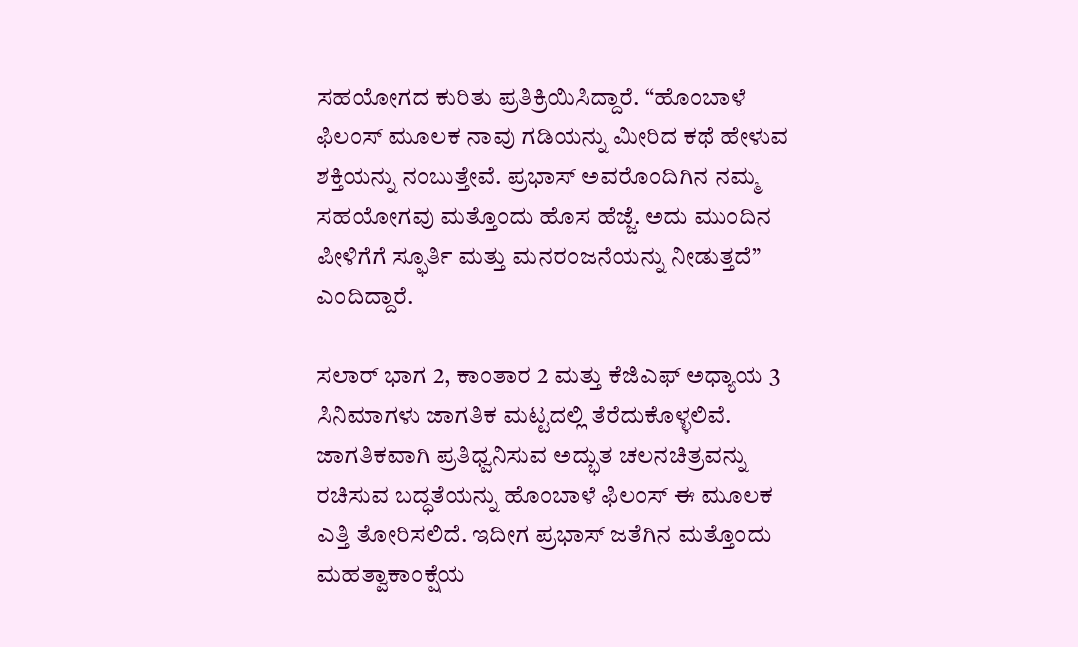ಸಹಯೋಗದ ಕುರಿತು ಪ್ರತಿಕ್ರಿಯಿಸಿದ್ದಾರೆ. “ಹೊಂಬಾಳೆ ಫಿಲಂಸ್‌ ಮೂಲಕ ನಾವು ಗಡಿಯನ್ನು ಮೀರಿದ ಕಥೆ ಹೇಳುವ ಶಕ್ತಿಯನ್ನು ನಂಬುತ್ತೇವೆ. ಪ್ರಭಾಸ್ ಅವರೊಂದಿಗಿನ ನಮ್ಮ ಸಹಯೋಗವು ಮತ್ತೊಂದು ಹೊಸ ಹೆಜ್ಜೆ. ಅದು ಮುಂದಿನ ಪೀಳಿಗೆಗೆ ಸ್ಫೂರ್ತಿ ಮತ್ತು ಮನರಂಜನೆಯನ್ನು ನೀಡುತ್ತದೆ” ಎಂದಿದ್ದಾರೆ.

ಸಲಾರ್ ಭಾಗ 2, ಕಾಂತಾರ 2 ಮತ್ತು ಕೆಜಿಎಫ್ ಅಧ್ಯಾಯ 3 ಸಿನಿಮಾಗಳು ಜಾಗತಿಕ ಮಟ್ಟದಲ್ಲಿ ತೆರೆದುಕೊಳ್ಳಲಿವೆ. ಜಾಗತಿಕವಾಗಿ ಪ್ರತಿಧ್ವನಿಸುವ ಅದ್ಭುತ ಚಲನಚಿತ್ರವನ್ನು ರಚಿಸುವ ಬದ್ಧತೆಯನ್ನು ಹೊಂಬಾಳೆ ಫಿಲಂಸ್‌ ಈ ಮೂಲಕ ಎತ್ತಿ ತೋರಿಸಲಿದೆ. ಇದೀಗ ಪ್ರಭಾಸ್‌ ಜತೆಗಿನ ಮತ್ತೊಂದು ಮಹತ್ವಾಕಾಂಕ್ಷೆಯ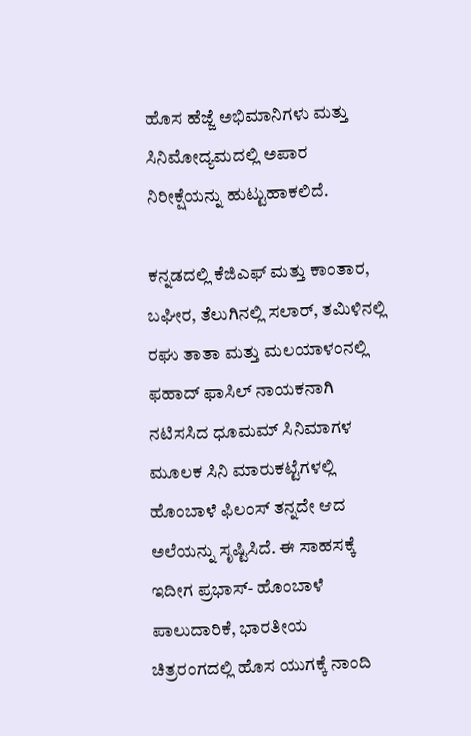ಹೊಸ ಹೆಜ್ಜೆ ಅಭಿಮಾನಿಗಳು ಮತ್ತು ಸಿನಿಮೋದ್ಯಮದಲ್ಲಿ ಅಪಾರ ನಿರೀಕ್ಷೆಯನ್ನು ಹುಟ್ಟುಹಾಕಲಿದೆ.

ಕನ್ನಡದಲ್ಲಿ ಕೆಜಿಎಫ್ ಮತ್ತು ಕಾಂತಾರ, ಬಘೀರ, ತೆಲುಗಿನಲ್ಲಿ ಸಲಾರ್, ತಮಿಳಿನಲ್ಲಿ ರಘು ತಾತಾ ಮತ್ತು ಮಲಯಾಳಂನಲ್ಲಿ ಫಹಾದ್ ಫಾಸಿಲ್ ನಾಯಕನಾಗಿ ನಟಿಸಸಿದ ಧೂಮಮ್ ಸಿನಿಮಾಗಳ ಮೂಲಕ ಸಿನಿ ಮಾರುಕಟ್ಟೆಗಳಲ್ಲಿ ಹೊಂಬಾಳೆ ಫಿಲಂಸ್‌ ತನ್ನದೇ ಆದ ಅಲೆಯನ್ನು ಸೃಷ್ಟಿಸಿದೆ. ಈ ಸಾಹಸಕ್ಕೆ ಇದೀಗ ಪ್ರಭಾಸ್- ಹೊಂಬಾಳೆ ಪಾಲುದಾರಿಕೆ, ಭಾರತೀಯ ಚಿತ್ರರಂಗದಲ್ಲಿ ಹೊಸ ಯುಗಕ್ಕೆ ನಾಂದಿ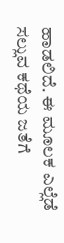ಹಾಡಲಿದೆ. ಈ ಮೂಲಕ ಎಲ್ಲೆಡೆ ಸಲ್ಲುವ ಕಥೆಯ ಜತೆಗೆ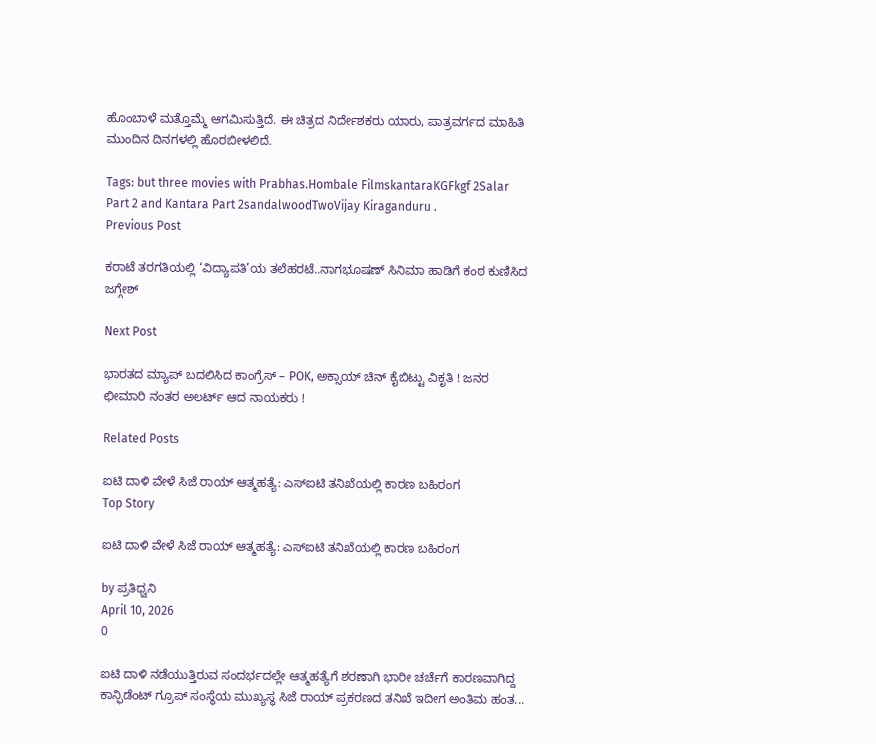ಹೊಂಬಾಳೆ ಮತ್ತೊಮ್ಮೆ ಆಗಮಿಸುತ್ತಿದೆ. ಈ ಚಿತ್ರದ ನಿರ್ದೇಶಕರು ಯಾರು, ಪಾತ್ರವರ್ಗದ ಮಾಹಿತಿ ಮುಂದಿನ ದಿನಗಳಲ್ಲಿ ಹೊರಬೀಳಲಿದೆ.

Tags: but three movies with Prabhas.Hombale FilmskantaraKGFkgf 2Salar Part 2 and Kantara Part 2sandalwoodTwoVijay Kiraganduru .
Previous Post

ಕರಾಟೆ ತರಗತಿಯಲ್ಲಿ ‘ವಿದ್ಯಾಪತಿ’ಯ ತಲೆಹರಟೆ..ನಾಗಭೂಷಣ್ ಸಿನಿಮಾ ಹಾಡಿಗೆ‌ ಕಂಠ ಕುಣಿಸಿದ ಜಗ್ಗೇಶ್

Next Post

ಭಾರತದ ಮ್ಯಾಪ್ ಬದಲಿಸಿದ ಕಾಂಗ್ರೆಸ್ – POK, ಅಕ್ಸಾಯ್ ಚಿನ್ ಕೈಬಿಟ್ಟು ವಿಕೃತಿ ! ಜನರ ಛೀಮಾರಿ ನಂತರ ಅಲರ್ಟ್ ಆದ ನಾಯಕರು !

Related Posts

ಐಟಿ ದಾಳಿ ವೇಳೆ ಸಿಜೆ ರಾಯ್ ಆತ್ಮಹತ್ಯೆ: ಎಸ್‌ಐಟಿ ತನಿಖೆಯಲ್ಲಿ ಕಾರಣ ಬಹಿರಂಗ
Top Story

ಐಟಿ ದಾಳಿ ವೇಳೆ ಸಿಜೆ ರಾಯ್ ಆತ್ಮಹತ್ಯೆ: ಎಸ್‌ಐಟಿ ತನಿಖೆಯಲ್ಲಿ ಕಾರಣ ಬಹಿರಂಗ

by ಪ್ರತಿಧ್ವನಿ
April 10, 2026
0

ಐಟಿ ದಾಳಿ ನಡೆಯುತ್ತಿರುವ ಸಂದರ್ಭದಲ್ಲೇ ಆತ್ಮಹತ್ಯೆಗೆ ಶರಣಾಗಿ ಭಾರೀ ಚರ್ಚೆಗೆ ಕಾರಣವಾಗಿದ್ದ ಕಾನ್ಫಿಡೆಂಟ್ ಗ್ರೂಪ್ ಸಂಸ್ಥೆಯ ಮುಖ್ಯಸ್ಥ ಸಿಜೆ ರಾಯ್ ಪ್ರಕರಣದ ತನಿಖೆ ಇದೀಗ ಅಂತಿಮ ಹಂತ...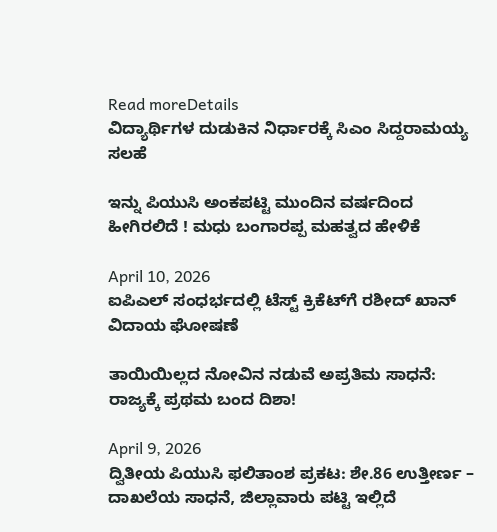Read moreDetails
ವಿದ್ಯಾರ್ಥಿಗಳ ದುಡುಕಿನ ನಿರ್ಧಾರಕ್ಕೆ ಸಿಎಂ ಸಿದ್ದರಾಮಯ್ಯ ಸಲಹೆ

ಇನ್ನು ಪಿಯುಸಿ ಅಂಕಪಟ್ಟಿ ಮುಂದಿನ ವರ್ಷದಿಂದ  ಹೀಗಿರಲಿದೆ ! ಮಧು ಬಂಗಾರಪ್ಪ ಮಹತ್ವದ ಹೇಳಿಕೆ

April 10, 2026
ಐಪಿಎಲ್ ಸಂಧರ್ಭದಲ್ಲಿ ಟೆಸ್ಟ್ ಕ್ರಿಕೆಟ್‌ಗೆ ರಶೀದ್ ಖಾನ್ ವಿದಾಯ ಘೋಷಣೆ

ತಾಯಿಯಿಲ್ಲದ ನೋವಿನ ನಡುವೆ ಅಪ್ರತಿಮ ಸಾಧನೆ: ರಾಜ್ಯಕ್ಕೆ ಪ್ರಥಮ ಬಂದ ದಿಶಾ!

April 9, 2026
ದ್ವಿತೀಯ ಪಿಯುಸಿ ಫಲಿತಾಂಶ ಪ್ರಕಟ: ಶೇ.86 ಉತ್ತೀರ್ಣ – ದಾಖಲೆಯ ಸಾಧನೆ, ಜಿಲ್ಲಾವಾರು ಪಟ್ಟಿ ಇಲ್ಲಿದೆ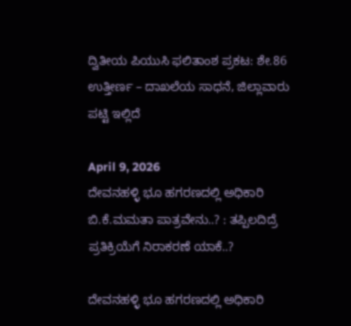ದ್ವಿತೀಯ ಪಿಯುಸಿ ಫಲಿತಾಂಶ ಪ್ರಕಟ: ಶೇ.86 ಉತ್ತೀರ್ಣ – ದಾಖಲೆಯ ಸಾಧನೆ, ಜಿಲ್ಲಾವಾರು ಪಟ್ಟಿ ಇಲ್ಲಿದೆ

April 9, 2026
ದೇವನಹಳ್ಳಿ ಭೂ ಹಗರಣದಲ್ಲಿ ಅಧಿಕಾರಿ ಬಿ.ಕೆ.ಮಮತಾ ಪಾತ್ರವೇನು..? : ತಪ್ಪಿಲದಿದ್ರೆ ಪ್ರತಿಕ್ರಿಯೆಗೆ ನಿರಾಕರಣೆ ಯಾಕೆ..?

ದೇವನಹಳ್ಳಿ ಭೂ ಹಗರಣದಲ್ಲಿ ಅಧಿಕಾರಿ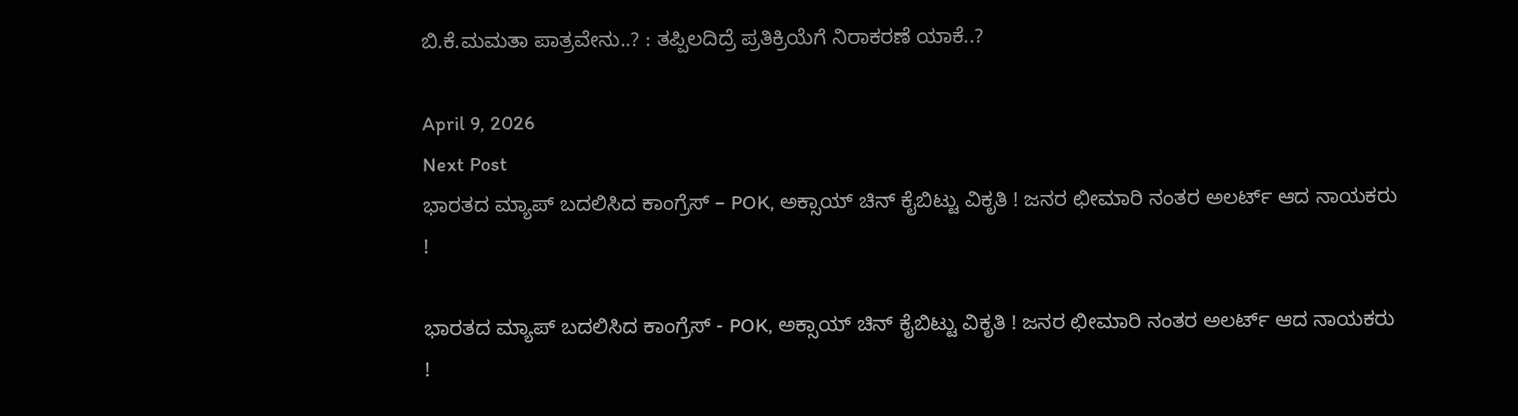ಬಿ.ಕೆ.ಮಮತಾ ಪಾತ್ರವೇನು..? : ತಪ್ಪಿಲದಿದ್ರೆ ಪ್ರತಿಕ್ರಿಯೆಗೆ ನಿರಾಕರಣೆ ಯಾಕೆ..?

April 9, 2026
Next Post
ಭಾರತದ ಮ್ಯಾಪ್ ಬದಲಿಸಿದ ಕಾಂಗ್ರೆಸ್ – POK, ಅಕ್ಸಾಯ್ ಚಿನ್ ಕೈಬಿಟ್ಟು ವಿಕೃತಿ ! ಜನರ ಛೀಮಾರಿ ನಂತರ ಅಲರ್ಟ್ ಆದ ನಾಯಕರು !

ಭಾರತದ ಮ್ಯಾಪ್ ಬದಲಿಸಿದ ಕಾಂಗ್ರೆಸ್ - POK, ಅಕ್ಸಾಯ್ ಚಿನ್ ಕೈಬಿಟ್ಟು ವಿಕೃತಿ ! ಜನರ ಛೀಮಾರಿ ನಂತರ ಅಲರ್ಟ್ ಆದ ನಾಯಕರು !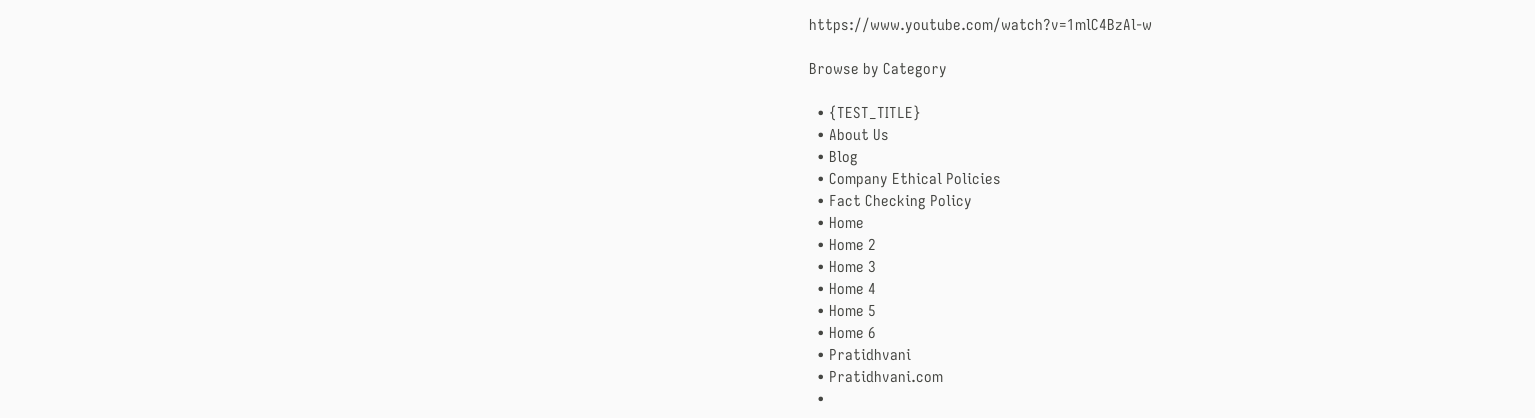https://www.youtube.com/watch?v=1mlC4BzAl-w

Browse by Category

  • {TEST_TITLE}
  • About Us
  • Blog
  • Company Ethical Policies
  • Fact Checking Policy
  • Home
  • Home 2
  • Home 3
  • Home 4
  • Home 5
  • Home 6
  • Pratidhvani
  • Pratidhvani.com
  •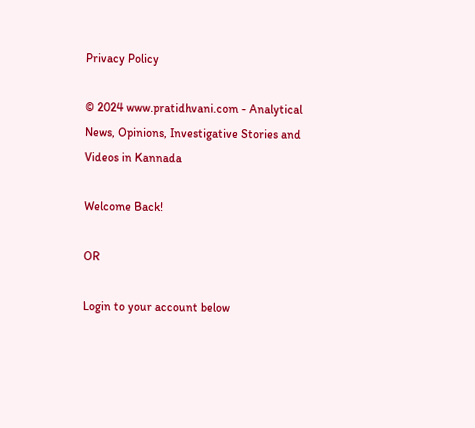Privacy Policy

© 2024 www.pratidhvani.com - Analytical News, Opinions, Investigative Stories and Videos in Kannada

Welcome Back!

OR

Login to your account below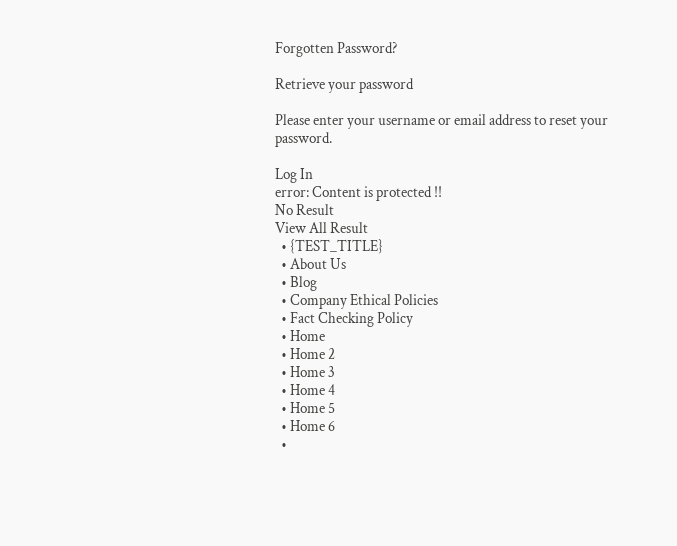Forgotten Password?

Retrieve your password

Please enter your username or email address to reset your password.

Log In
error: Content is protected !!
No Result
View All Result
  • {TEST_TITLE}
  • About Us
  • Blog
  • Company Ethical Policies
  • Fact Checking Policy
  • Home
  • Home 2
  • Home 3
  • Home 4
  • Home 5
  • Home 6
  •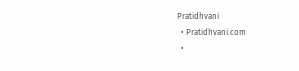Pratidhvani
  • Pratidhvani.com
  •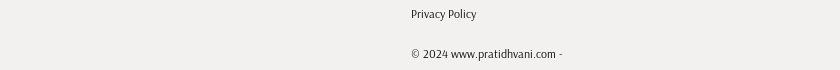Privacy Policy

© 2024 www.pratidhvani.com -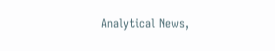Analytical News,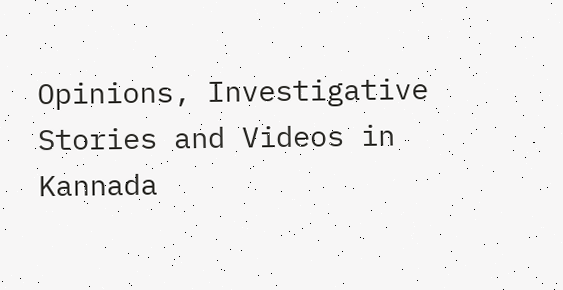Opinions, Investigative Stories and Videos in Kannada